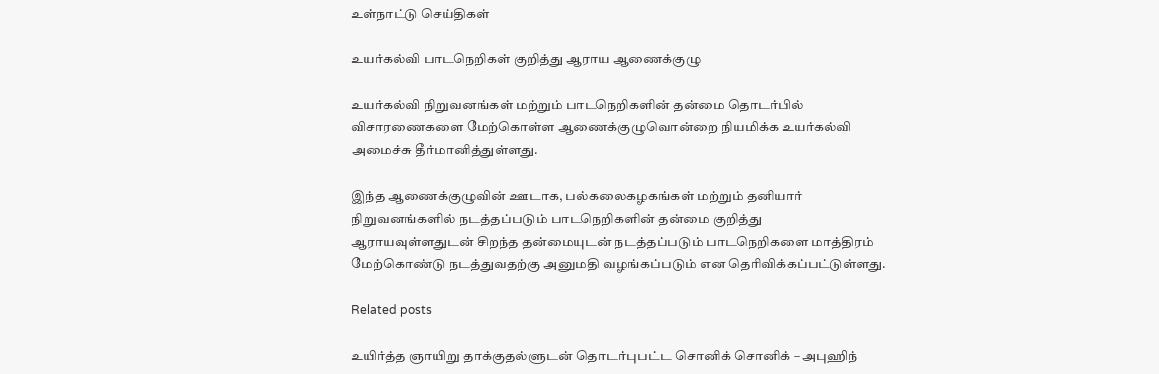உள்நாட்டு செய்திகள்

உயர்கல்வி பாடநெறிகள் குறித்து ஆராய ஆணைக்குழு

உயர்கல்வி நிறுவனங்கள் மற்றும் பாடநெறிகளின் தன்மை தொடர்பில் விசாரணைகளை மேற்கொள்ள ஆணைக்குழுவொன்றை நியமிக்க உயர்கல்வி அமைச்சு தீர்மானித்துள்ளது.

இந்த ஆணைக்குழுவின் ஊடாக, பல்கலைகழகங்கள் மற்றும் தனியார்  நிறுவனங்களில் நடத்தப்படும் பாடநெறிகளின் தன்மை குறித்து ஆராயவுள்ளதுடன் சிறந்த தன்மையுடன் நடத்தப்படும் பாடநெறிகளை மாத்திரம் மேற்கொண்டு நடத்துவதற்கு அனுமதி வழங்கப்படும் என தெரிவிக்கப்பட்டுள்ளது.

Related posts

உயிர்த்த ஞாயிறு தாக்குதல்ளுடன் தொடர்புபட்ட சொனிக் சொனிக் – அபுஹிந்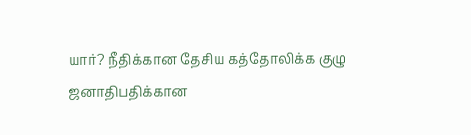யார்? நீதிக்கான தேசிய கத்தோலிக்க குழு ஜனாதிபதிக்கான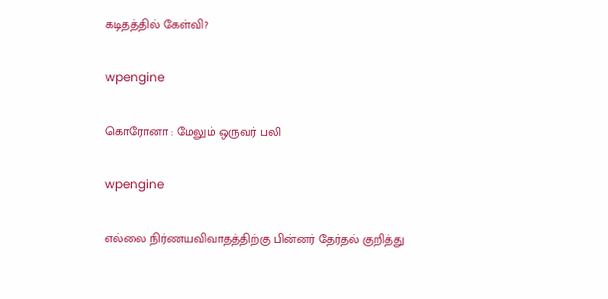கடிதத்தில் கேள்வி?

wpengine

கொரோனா : மேலும் ஒருவர் பலி

wpengine

எல்லை நிர்ணயவிவாதத்திற்கு பின்னர் தேர்தல் குறித்து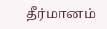தீர்மானம்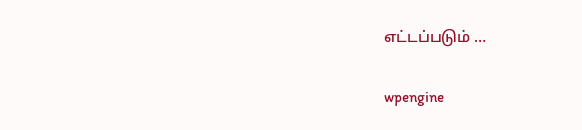எட்டப்படும் …

wpengine